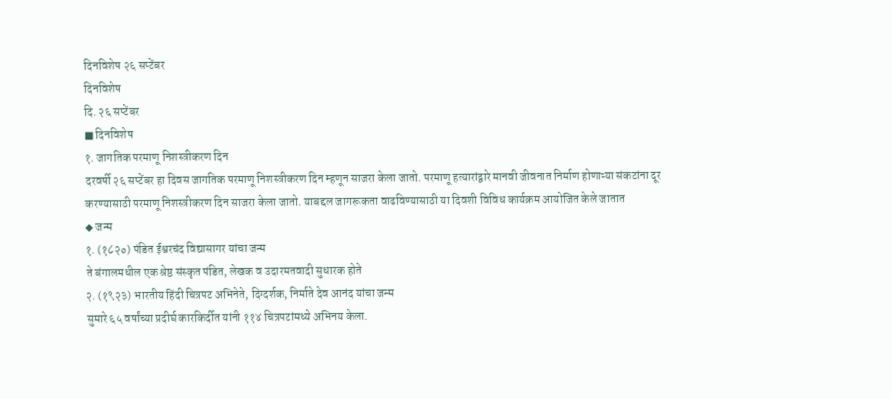दिनविशेष २६ सप्टेंबर
दिनविशेष
दि. २६ सप्टेंबर
■ दिनविशेष
१. जागतिक परमाणू निशस्त्रीकरण दिन
दरवर्षी २६ सप्टेंबर हा दिवस जागतिक परमाणू निशस्त्रीकरण दिन म्हणून साजरा केला जातो. परमाणू हत्यारांद्वारे मानवी जीवनात निर्माण होणाऱ्या संकटांना दूर करण्यासाठी परमाणू निशस्त्रीकरण दिन साजरा केला जातो. याबद्दल जागरूकता वाढविण्यासाठी या दिवशी विविध कार्यक्रम आयोजित केले जातात
◆ जन्म
१. (१८२०) पंडित ईश्वरचंद विद्यासागर यांचा जन्म
ते बंगालमधील एक श्रेष्ठ संस्कृत पंडित, लेखक व उदारमतवादी सुधारक होते
२. (१९२३) भारतीय हिंदी चित्रपट अभिनेते, दिग्दर्शक, निर्माते देव आनंद यांचा जन्म
सुमारे ६५ वर्षांच्या प्रदीर्घ कारकिर्दीत यांनी ११४ चित्रपटांमध्ये अभिनय केला.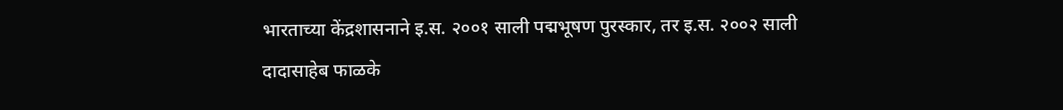भारताच्या केंद्रशासनाने इ.स. २००१ साली पद्मभूषण पुरस्कार, तर इ.स. २००२ साली दादासाहेब फाळके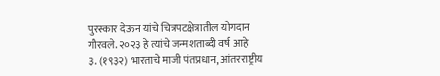पुरस्कार देऊन यांचे चित्रपटक्षेत्रातील योगदान गौरवले. २०२३ हे त्यांचे जन्मशताब्दी वर्ष आहे
३. (१९३२) भारताचे माजी पंतप्रधान, आंतरराष्ट्रीय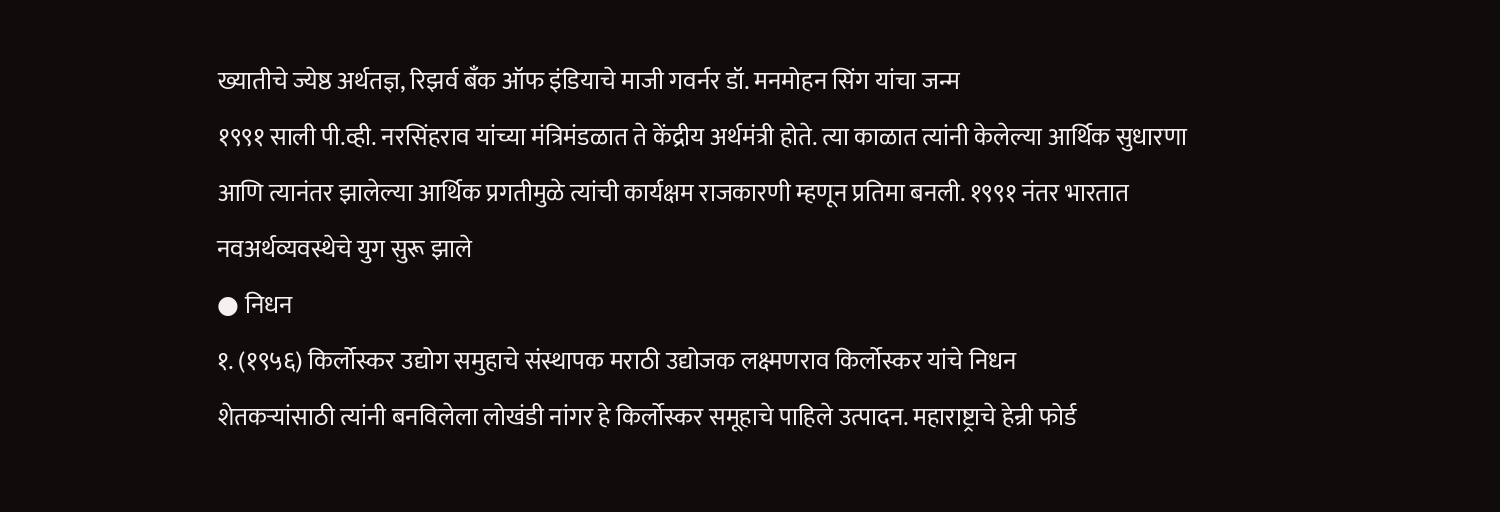ख्यातीचे ज्येष्ठ अर्थतज्ञ, रिझर्व बँक ऑफ इंडियाचे माजी गवर्नर डॉ. मनमोहन सिंग यांचा जन्म
१९९१ साली पी.व्ही. नरसिंहराव यांच्या मंत्रिमंडळात ते केंद्रीय अर्थमंत्री होते. त्या काळात त्यांनी केलेल्या आर्थिक सुधारणा आणि त्यानंतर झालेल्या आर्थिक प्रगतीमुळे त्यांची कार्यक्षम राजकारणी म्हणून प्रतिमा बनली. १९९१ नंतर भारतात नवअर्थव्यवस्थेचे युग सुरू झाले
● निधन
१. (१९५६) किर्लोस्कर उद्योग समुहाचे संस्थापक मराठी उद्योजक लक्ष्मणराव किर्लोस्कर यांचे निधन
शेतकऱ्यांसाठी त्यांनी बनविलेला लोखंडी नांगर हे किर्लोस्कर समूहाचे पाहिले उत्पादन. महाराष्ट्राचे हेन्री फोर्ड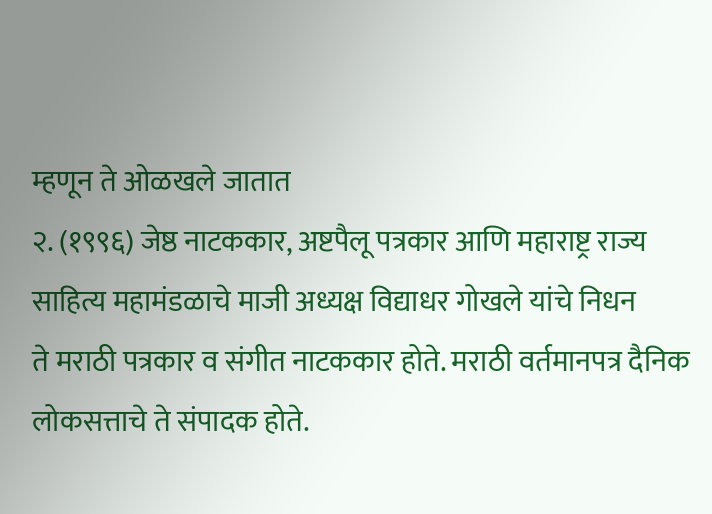म्हणून ते ओळखले जातात
२. (१९९६) जेष्ठ नाटककार, अष्टपैलू पत्रकार आणि महाराष्ट्र राज्य साहित्य महामंडळाचे माजी अध्यक्ष विद्याधर गोखले यांचे निधन
ते मराठी पत्रकार व संगीत नाटककार होते. मराठी वर्तमानपत्र दैनिक लोकसत्ताचे ते संपादक होते.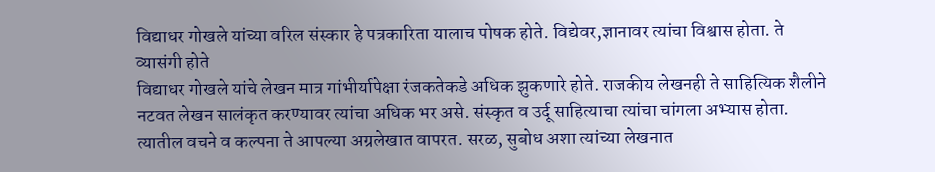विद्याधर गोखले यांच्या वरिल संस्कार हे पत्रकारिता यालाच पोषक होते. विद्येवर,ज्ञानावर त्यांचा विश्वास होता. ते व्यासंगी होते
विद्याधर गोखले यांचे लेखन मात्र गांभीर्यापेक्षा रंजकतेकडे अधिक झुकणारे होते. राजकीय लेखनही ते साहित्यिक शैलीने नटवत लेखन सालंकृत करण्यावर त्यांचा अधिक भर असे. संस्कृत व उर्दू साहित्याचा त्यांचा चांगला अभ्यास होता. त्यातील वचने व कल्पना ते आपल्या अग्रलेखात वापरत. सरळ, सुबोध अशा त्यांच्या लेखनात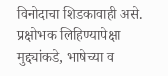विनोदाचा शिडकावाही असे. प्रक्षोभक लिहिण्यापेक्षा मुद्द्यांकडे, भाषेच्या व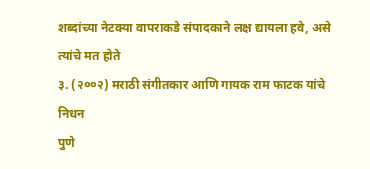शब्दांच्या नेटक्या वापराकडे संपादकाने लक्ष द्यायला हवे, असे त्यांचे मत होते
३. (२००२) मराठी संगीतकार आणि गायक राम फाटक यांचे निधन
पुणे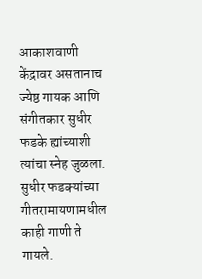आकाशवाणी केंद्रावर असतानाच ज्येष्ठ गायक आणि संगीतकार सुधीर फडके ह्यांच्याशी त्यांचा स्नेह जुळला. सुधीर फडक्यांच्या गीतरामायणामधील काही गाणी ते गायले.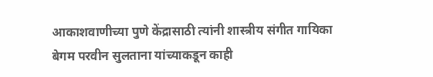आकाशवाणीच्या पुणे केंद्रासाठी त्यांनी शास्त्रीय संगीत गायिका बेगम परवीन सुलताना यांच्याकडून काही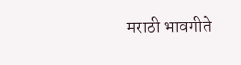मराठी भावगीते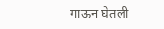गाऊन घेतली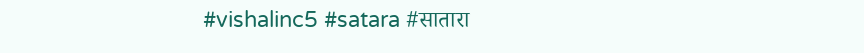#vishalinc5 #satara #सातारा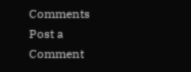Comments
Post a Comment